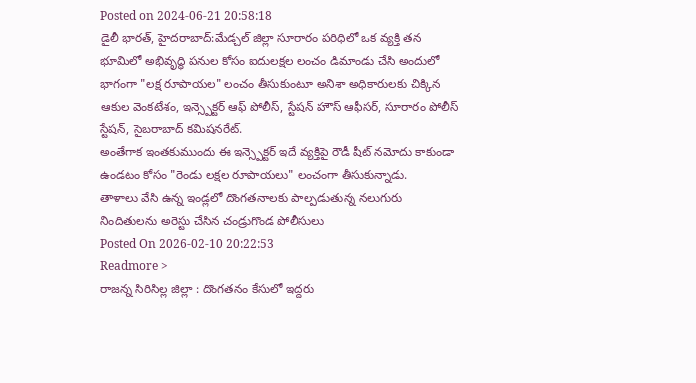Posted on 2024-06-21 20:58:18
డైలీ భారత్, హైదరాబాద్:మేడ్చల్ జిల్లా సూరారం పరిధిలో ఒక వ్యక్తి తన భూమిలో అభివృద్ధి పనుల కోసం ఐదులక్షల లంచం డిమాండు చేసి అందులో భాగంగా "లక్ష రూపాయల" లంచం తీసుకుంటూ అనిశా అధికారులకు చిక్కిన ఆకుల వెంకటేశం, ఇన్స్పెక్టర్ ఆఫ్ పోలీస్, స్టేషన్ హౌస్ ఆఫీసర్, సూరారం పోలీస్ స్టేషన్, సైబరాబాద్ కమిషనరేట్.
అంతేగాక ఇంతకుముందు ఈ ఇన్స్పెక్టర్ ఇదే వ్యక్తిపై రౌడీ షీట్ నమోదు కాకుండా ఉండటం కోసం "రెండు లక్షల రూపాయలు" లంచంగా తీసుకున్నాడు.
తాళాలు వేసి ఉన్న ఇండ్లలో దొంగతనాలకు పాల్పడుతున్న నలుగురు నిందితులను అరెస్టు చేసిన చండ్రుగొండ పోలీసులు
Posted On 2026-02-10 20:22:53
Readmore >
రాజన్న సిరిసిల్ల జిల్లా : దొంగతనం కేసులో ఇద్దరు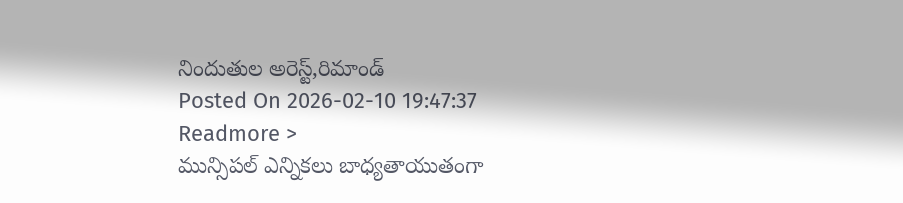నిందుతుల అరెస్ట్,రిమాండ్
Posted On 2026-02-10 19:47:37
Readmore >
మున్సిపల్ ఎన్నికలు బాధ్యతాయుతంగా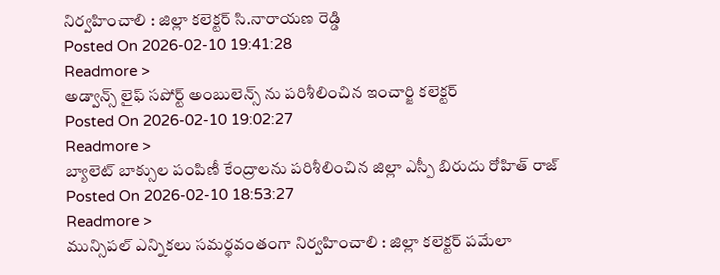నిర్వహించాలి : జిల్లా కలెక్టర్ సి.నారాయణ రెడ్డి
Posted On 2026-02-10 19:41:28
Readmore >
అడ్వాన్స్ లైఫ్ సపోర్ట్ అంబులెన్స్ ను పరిశీలించిన ఇంచార్జి కలెక్టర్
Posted On 2026-02-10 19:02:27
Readmore >
బ్యాలెట్ బాక్సుల పంపిణీ కేంద్రాలను పరిశీలించిన జిల్లా ఎస్పీ బిరుదు రోహిత్ రాజ్
Posted On 2026-02-10 18:53:27
Readmore >
మున్సిపల్ ఎన్నికలు సమర్థవంతంగా నిర్వహించాలి : జిల్లా కలెక్టర్ పమేలా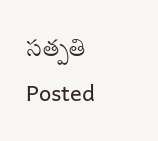సత్పతి
Posted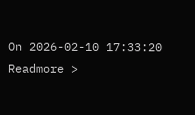On 2026-02-10 17:33:20
Readmore >